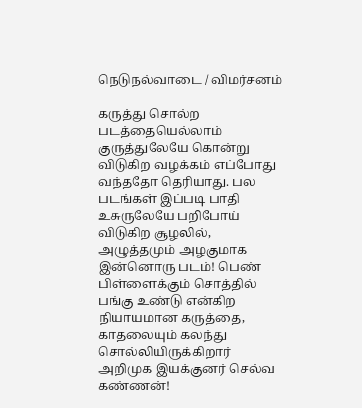நெடுநல்வாடை / விமர்சனம்

கருத்து சொல்ற படத்தையெல்லாம் குருத்துலேயே கொன்று விடுகிற வழக்கம் எப்போது வந்ததோ தெரியாது. பல படங்கள் இப்படி பாதி உசுருலேயே பறிபோய் விடுகிற சூழலில், அழுத்தமும் அழகுமாக இன்னொரு படம்! பெண் பிள்ளைக்கும் சொத்தில் பங்கு உண்டு என்கிற நியாயமான கருத்தை, காதலையும் கலந்து சொல்லியிருக்கிறார் அறிமுக இயக்குனர் செல்வ கண்ணன்!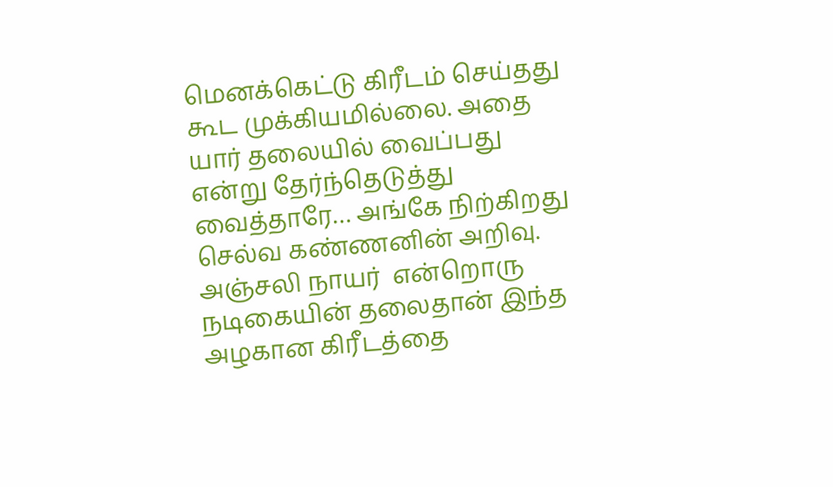மெனக்கெட்டு கிரீடம் செய்தது கூட முக்கியமில்லை. அதை யார் தலையில் வைப்பது என்று தேர்ந்தெடுத்து வைத்தாரே… அங்கே நிற்கிறது செல்வ கண்ணனின் அறிவு. அஞ்சலி நாயர்  என்றொரு நடிகையின் தலைதான் இந்த அழகான கிரீடத்தை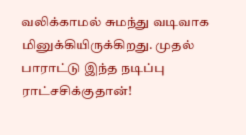வலிக்காமல் சுமந்து வடிவாக மினுக்கியிருக்கிறது. முதல் பாராட்டு இந்த நடிப்பு ராட்சசிக்குதான்!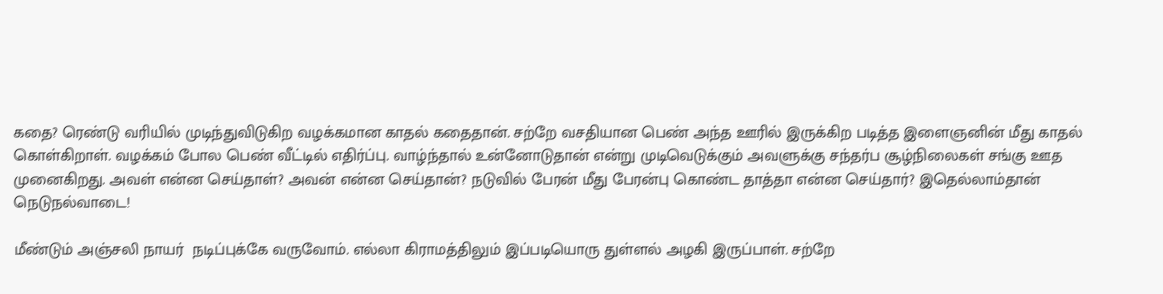கதை? ரெண்டு வரியில் முடிந்துவிடுகிற வழக்கமான காதல் கதைதான். சற்றே வசதியான பெண் அந்த ஊரில் இருக்கிற படித்த இளைஞனின் மீது காதல் கொள்கிறாள். வழக்கம் போல பெண் வீட்டில் எதிர்ப்பு. வாழ்ந்தால் உன்னோடுதான் என்று முடிவெடுக்கும் அவளுக்கு சந்தர்ப சூழ்நிலைகள் சங்கு ஊத முனைகிறது. அவள் என்ன செய்தாள்? அவன் என்ன செய்தான்? நடுவில் பேரன் மீது பேரன்பு கொண்ட தாத்தா என்ன செய்தார்? இதெல்லாம்தான் நெடுநல்வாடை!

மீண்டும் அஞ்சலி நாயர்  நடிப்புக்கே வருவோம். எல்லா கிராமத்திலும் இப்படியொரு துள்ளல் அழகி இருப்பாள். சற்றே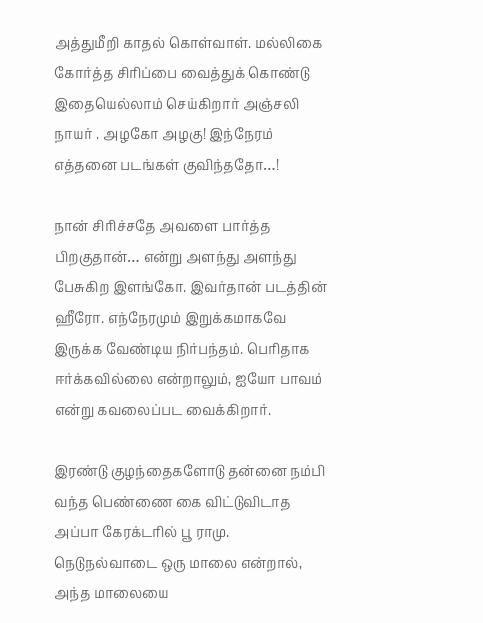அத்துமீறி காதல் கொள்வாள். மல்லிகை கோர்த்த சிரிப்பை வைத்துக் கொண்டு இதையெல்லாம் செய்கிறார் அஞ்சலி நாயர் . அழகோ அழகு! இந்நேரம் எத்தனை படங்கள் குவிந்ததோ…!

நான் சிரிச்சதே அவளை பார்த்த பிறகுதான்… என்று அளந்து அளந்து பேசுகிற இளங்கோ. இவர்தான் படத்தின் ஹீரோ. எந்நேரமும் இறுக்கமாகவே இருக்க வேண்டிய நிர்பந்தம். பெரிதாக ஈர்க்கவில்லை என்றாலும், ஐயோ பாவம் என்று கவலைப்பட வைக்கிறார்.

இரண்டு குழந்தைகளோடு தன்னை நம்பி வந்த பெண்ணை கை விட்டுவிடாத அப்பா கேரக்டரில் பூ ராமு. நெடுநல்வாடை ஒரு மாலை என்றால், அந்த மாலையை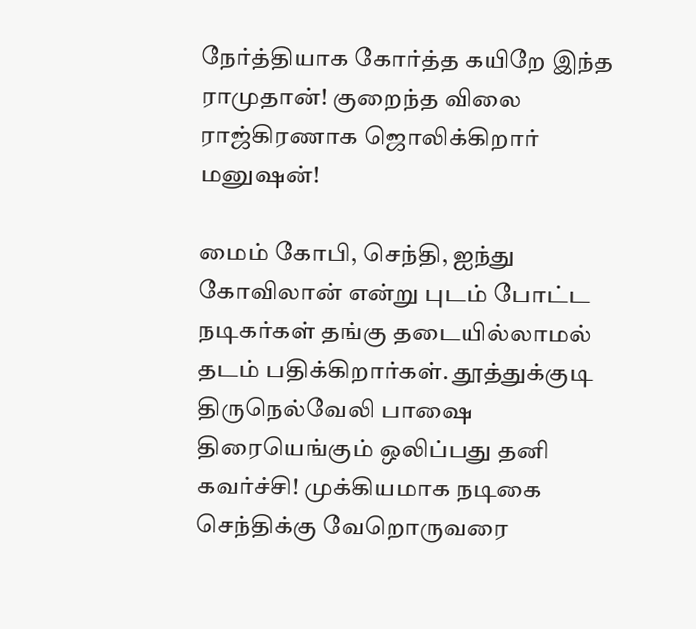நேர்த்தியாக கோர்த்த கயிறே இந்த ராமுதான்! குறைந்த விலை ராஜ்கிரணாக ஜொலிக்கிறார் மனுஷன்!

மைம் கோபி, செந்தி, ஐந்து கோவிலான் என்று புடம் போட்ட நடிகர்கள் தங்கு தடையில்லாமல் தடம் பதிக்கிறார்கள். தூத்துக்குடி திருநெல்வேலி பாஷை திரையெங்கும் ஒலிப்பது தனி கவர்ச்சி! முக்கியமாக நடிகை செந்திக்கு வேறொருவரை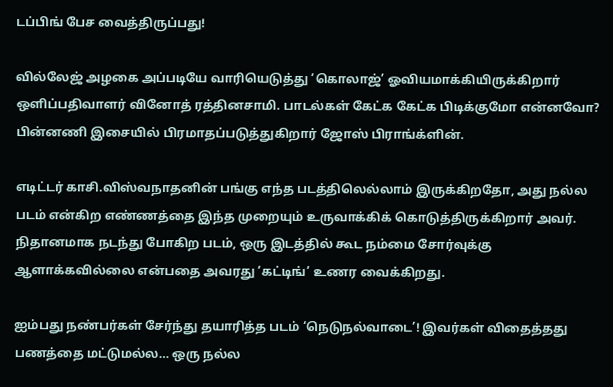டப்பிங் பேச வைத்திருப்பது!

வில்லேஜ் அழகை அப்படியே வாரியெடுத்து ‘கொலாஜ்’ ஓவியமாக்கியிருக்கிறார் ஒளிப்பதிவாளர் வினோத் ரத்தினசாமி. பாடல்கள் கேட்க கேட்க பிடிக்குமோ என்னவோ? பின்னணி இசையில் பிரமாதப்படுத்துகிறார் ஜோஸ் பிராங்க்ளின்.

எடிட்டர் காசி.விஸ்வநாதனின் பங்கு எந்த படத்திலெல்லாம் இருக்கிறதோ, அது நல்ல படம் என்கிற எண்ணத்தை இந்த முறையும் உருவாக்கிக் கொடுத்திருக்கிறார் அவர். நிதானமாக நடந்து போகிற படம், ஒரு இடத்தில் கூட நம்மை சோர்வுக்கு ஆளாக்கவில்லை என்பதை அவரது ‘கட்டிங்’ உணர வைக்கிறது.

ஐம்பது நண்பர்கள் சேர்ந்து தயாரித்த படம் ‘நெடுநல்வாடை’! இவர்கள் விதைத்தது பணத்தை மட்டுமல்ல… ஒரு நல்ல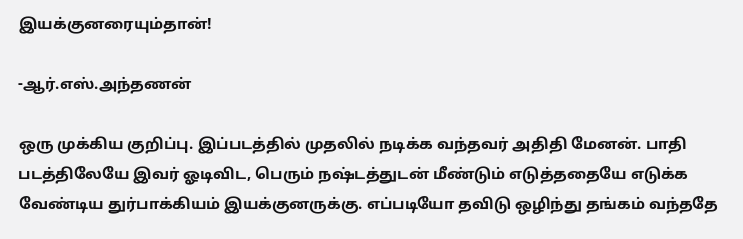இயக்குனரையும்தான்!

-ஆர்.எஸ்.அந்தணன்

ஒரு முக்கிய குறிப்பு. இப்படத்தில் முதலில் நடிக்க வந்தவர் அதிதி மேனன். பாதி படத்திலேயே இவர் ஓடிவிட, பெரும் நஷ்டத்துடன் மீண்டும் எடுத்ததையே எடுக்க வேண்டிய துர்பாக்கியம் இயக்குனருக்கு. எப்படியோ தவிடு ஒழிந்து தங்கம் வந்ததே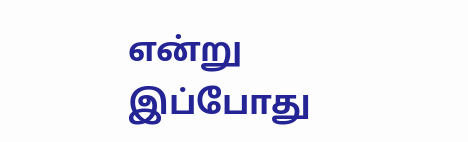என்று இப்போது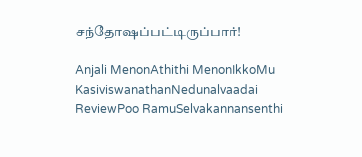சந்தோஷப்பட்டிருப்பார்!

Anjali MenonAthithi MenonIkkoMu KasiviswanathanNedunalvaadai ReviewPoo RamuSelvakannansenthi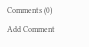Comments (0)
Add Comment